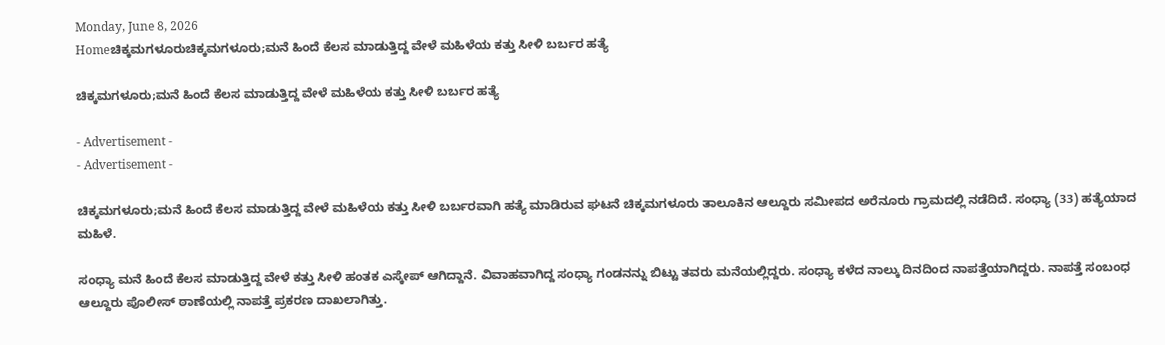Monday, June 8, 2026
Homeಚಿಕ್ಕಮಗಳೂರುಚಿಕ್ಕಮಗಳೂರು;ಮನೆ ಹಿಂದೆ ಕೆಲಸ ಮಾಡುತ್ತಿದ್ದ ವೇಳೆ ಮಹಿಳೆಯ ಕತ್ತು ಸೀಳಿ ಬರ್ಬರ ಹತ್ಯೆ

ಚಿಕ್ಕಮಗಳೂರು;ಮನೆ ಹಿಂದೆ ಕೆಲಸ ಮಾಡುತ್ತಿದ್ದ ವೇಳೆ ಮಹಿಳೆಯ ಕತ್ತು ಸೀಳಿ ಬರ್ಬರ ಹತ್ಯೆ

- Advertisement -
- Advertisement -

ಚಿಕ್ಕಮಗಳೂರು;ಮನೆ ಹಿಂದೆ ಕೆಲಸ ಮಾಡುತ್ತಿದ್ದ ವೇಳೆ ಮಹಿಳೆಯ ಕತ್ತು ಸೀಳಿ ಬರ್ಬರವಾಗಿ ಹತ್ಯೆ ಮಾಡಿರುವ ಘಟನೆ ಚಿಕ್ಕಮಗಳೂರು ತಾಲೂಕಿನ ಆಲ್ದೂರು ಸಮೀಪದ ಅರೆನೂರು ಗ್ರಾಮದಲ್ಲಿ ನಡೆದಿದೆ. ಸಂಧ್ಯಾ (33) ಹತ್ಯೆಯಾದ ಮಹಿಳೆ.

ಸಂಧ್ಯಾ ಮನೆ ಹಿಂದೆ ಕೆಲಸ ಮಾಡುತ್ತಿದ್ದ ವೇಳೆ ಕತ್ತು ಸೀಳಿ ಹಂತಕ ಎಸ್ಕೇಪ್ ಆಗಿದ್ದಾನೆ. ವಿವಾಹವಾಗಿದ್ದ ಸಂಧ್ಯಾ ಗಂಡನನ್ನು ಬಿಟ್ಟು ತವರು ಮನೆಯಲ್ಲಿದ್ದರು. ಸಂಧ್ಯಾ ಕಳೆದ ನಾಲ್ಕು ದಿನದಿಂದ ನಾಪತ್ತೆಯಾಗಿದ್ದರು. ನಾಪತ್ತೆ ಸಂಬಂಧ ಆಲ್ದೂರು ಪೊಲೀಸ್ ಠಾಣೆಯಲ್ಲಿ ನಾಪತ್ತೆ ಪ್ರಕರಣ ದಾಖಲಾಗಿತ್ತು.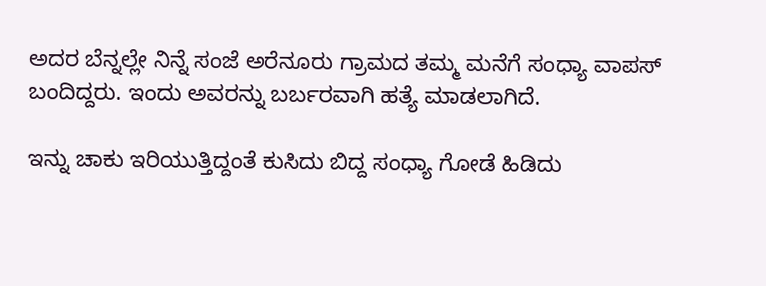ಅದರ ಬೆನ್ನಲ್ಲೇ ನಿನ್ನೆ ಸಂಜೆ ಅರೆನೂರು ಗ್ರಾಮದ ತಮ್ಮ ಮನೆಗೆ ಸಂಧ್ಯಾ ವಾಪಸ್ ಬಂದಿದ್ದರು. ಇಂದು ಅವರನ್ನು ಬರ್ಬರವಾಗಿ ಹತ್ಯೆ ಮಾಡಲಾಗಿದೆ.

ಇನ್ನು ಚಾಕು ಇರಿಯುತ್ತಿದ್ದಂತೆ ಕುಸಿದು ಬಿದ್ದ ಸಂಧ್ಯಾ ಗೋಡೆ ಹಿಡಿದು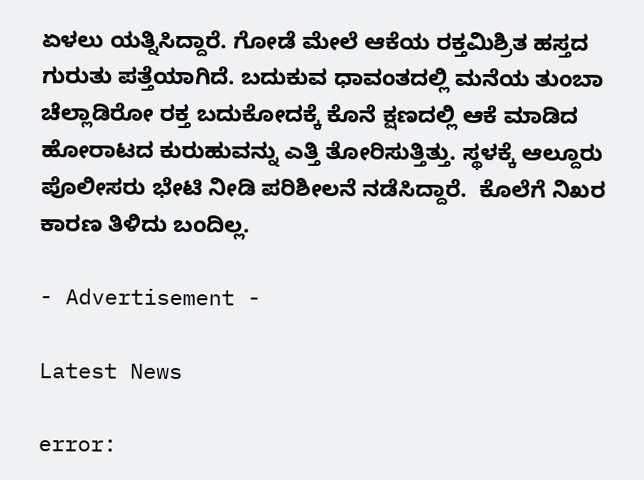ಏಳಲು ಯತ್ನಿಸಿದ್ದಾರೆ. ಗೋಡೆ ಮೇಲೆ ಆಕೆಯ ರಕ್ತಮಿಶ್ರಿತ ಹಸ್ತದ ಗುರುತು ಪತ್ತೆಯಾಗಿದೆ. ಬದುಕುವ ಧಾವಂತದಲ್ಲಿ ಮನೆಯ ತುಂಬಾ ಚೆಲ್ಲಾಡಿರೋ ರಕ್ತ ಬದುಕೋದಕ್ಕೆ ಕೊನೆ ಕ್ಷಣದಲ್ಲಿ ಆಕೆ ಮಾಡಿದ ಹೋರಾಟದ ಕುರುಹುವನ್ನು ಎತ್ತಿ ತೋರಿಸುತ್ತಿತ್ತು. ಸ್ಥಳಕ್ಕೆ ಆಲ್ದೂರು ಪೊಲೀಸರು ಭೇಟಿ ನೀಡಿ ಪರಿಶೀಲನೆ ನಡೆಸಿದ್ದಾರೆ.  ಕೊಲೆಗೆ ನಿಖರ ಕಾರಣ ತಿಳಿದು ಬಂದಿಲ್ಲ.

- Advertisement -

Latest News

error: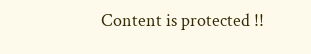Content is protected !!